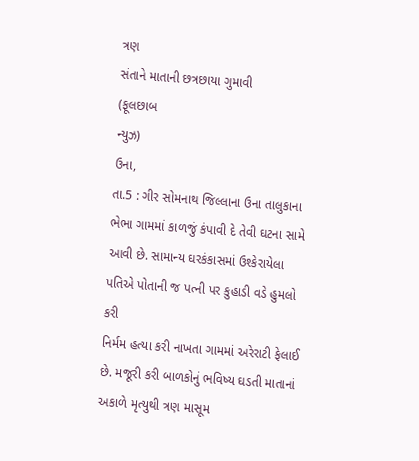ત્રણ
સંતાને માતાની છત્રછાયા ગુમાવી
(ફૂલછાબ
ન્યુઝ)
ઉના,
તા.5 : ગીર સોમનાથ જિલ્લાના ઉના તાલુકાના ભેભા ગામમાં કાળજું કંપાવી દે તેવી ઘટના સામે
આવી છે. સામાન્ય ઘરકંકાસમાં ઉશ્કેરાયેલા પતિએ પોતાની જ પત્ની પર કુહાડી વડે હુમલો કરી
નિર્મમ હત્યા કરી નાખતા ગામમાં અરેરાટી ફેલાઈ છે. મજૂરી કરી બાળકોનું ભવિષ્ય ઘડતી માતાનાં
અકાળે મૃત્યુથી ત્રણ માસૂમ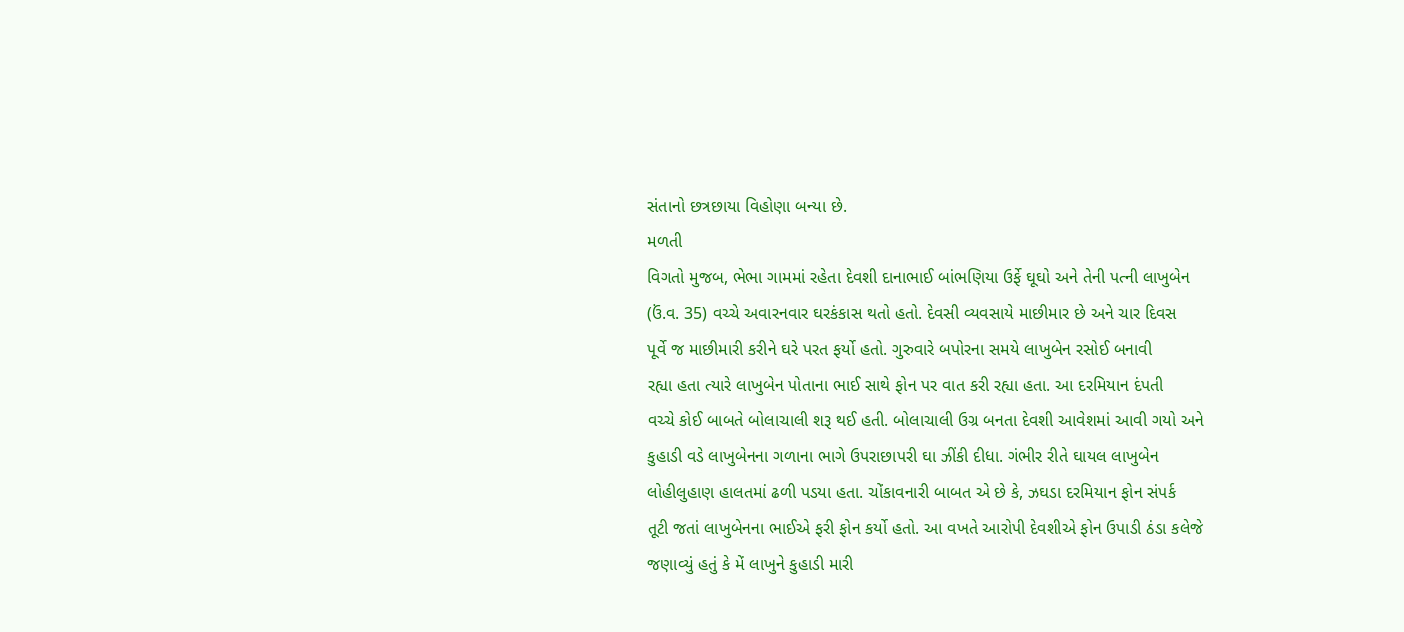સંતાનો છત્રછાયા વિહોણા બન્યા છે.
મળતી
વિગતો મુજબ, ભેભા ગામમાં રહેતા દેવશી દાનાભાઈ બાંભણિયા ઉર્ફે ઘૂઘો અને તેની પત્ની લાખુબેન
(ઉં.વ. 35) વચ્ચે અવારનવાર ઘરકંકાસ થતો હતો. દેવસી વ્યવસાયે માછીમાર છે અને ચાર દિવસ
પૂર્વે જ માછીમારી કરીને ઘરે પરત ફર્યો હતો. ગુરુવારે બપોરના સમયે લાખુબેન રસોઈ બનાવી
રહ્યા હતા ત્યારે લાખુબેન પોતાના ભાઈ સાથે ફોન પર વાત કરી રહ્યા હતા. આ દરમિયાન દંપતી
વચ્ચે કોઈ બાબતે બોલાચાલી શરૂ થઈ હતી. બોલાચાલી ઉગ્ર બનતા દેવશી આવેશમાં આવી ગયો અને
કુહાડી વડે લાખુબેનના ગળાના ભાગે ઉપરાછાપરી ઘા ઝીંકી દીધા. ગંભીર રીતે ઘાયલ લાખુબેન
લોહીલુહાણ હાલતમાં ઢળી પડયા હતા. ચોંકાવનારી બાબત એ છે કે, ઝઘડા દરમિયાન ફોન સંપર્ક
તૂટી જતાં લાખુબેનના ભાઈએ ફરી ફોન કર્યો હતો. આ વખતે આરોપી દેવશીએ ફોન ઉપાડી ઠંડા કલેજે
જણાવ્યું હતું કે મેં લાખુને કુહાડી મારી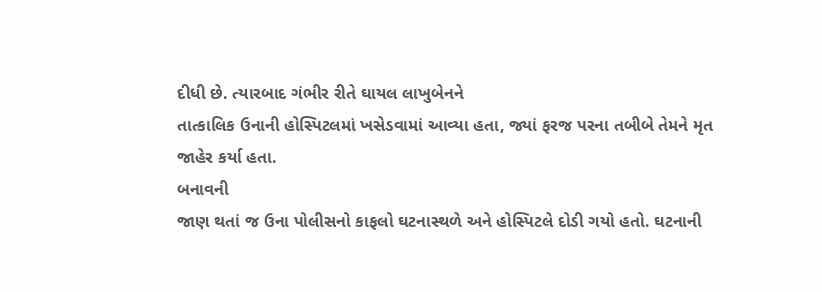દીધી છે. ત્યારબાદ ગંભીર રીતે ઘાયલ લાખુબેનને
તાત્કાલિક ઉનાની હોસ્પિટલમાં ખસેડવામાં આવ્યા હતા, જ્યાં ફરજ પરના તબીબે તેમને મૃત
જાહેર કર્યા હતા.
બનાવની
જાણ થતાં જ ઉના પોલીસનો કાફલો ઘટનાસ્થળે અને હોસ્પિટલે દોડી ગયો હતો. ઘટનાની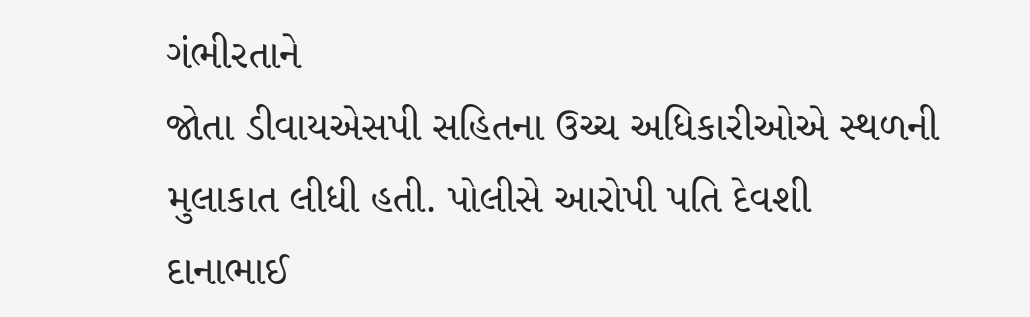ગંભીરતાને
જોતા ડીવાયએસપી સહિતના ઉચ્ચ અધિકારીઓએ સ્થળની મુલાકાત લીધી હતી. પોલીસે આરોપી પતિ દેવશી
દાનાભાઈ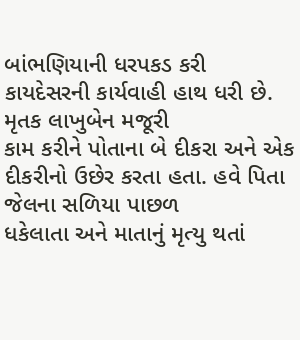બાંભણિયાની ધરપકડ કરી કાયદેસરની કાર્યવાહી હાથ ધરી છે. મૃતક લાખુબેન મજૂરી
કામ કરીને પોતાના બે દીકરા અને એક દીકરીનો ઉછેર કરતા હતા. હવે પિતા જેલના સળિયા પાછળ
ધકેલાતા અને માતાનું મૃત્યુ થતાં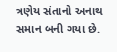ત્રણેય સંતાનો અનાથ સમાન બની ગયા છે.